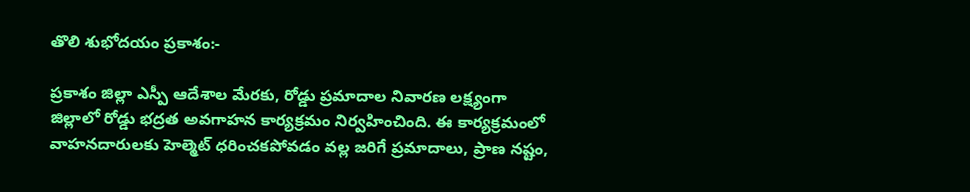తొలి శుభోదయం ప్రకాశం:-

ప్రకాశం జిల్లా ఎస్పీ ఆదేశాల మేరకు, రోడ్డు ప్రమాదాల నివారణ లక్ష్యంగా జిల్లాలో రోడ్డు భద్రత అవగాహన కార్యక్రమం నిర్వహించింది. ఈ కార్యక్రమంలో వాహనదారులకు హెల్మెట్ ధరించకపోవడం వల్ల జరిగే ప్రమాదాలు, ప్రాణ నష్టం,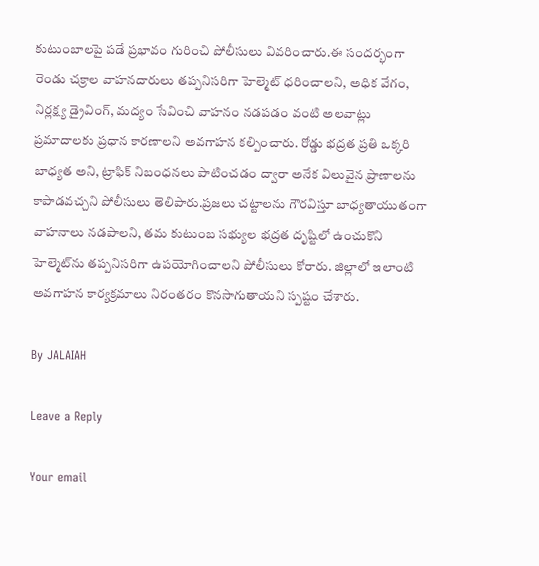కుటుంబాలపై పడే ప్రభావం గురించి పోలీసులు వివరించారు.ఈ సందర్భంగా రెండు చక్రాల వాహనదారులు తప్పనిసరిగా హెల్మెట్ ధరించాలని, అధిక వేగం, నిర్లక్ష్య డ్రైవింగ్, మద్యం సేవించి వాహనం నడపడం వంటి అలవాట్లు ప్రమాదాలకు ప్రధాన కారణాలని అవగాహన కల్పించారు. రోడ్డు భద్రత ప్రతి ఒక్కరి బాధ్యత అని, ట్రాఫిక్ నిబంధనలు పాటించడం ద్వారా అనేక విలువైన ప్రాణాలను కాపాడవచ్చని పోలీసులు తెలిపారు.ప్రజలు చట్టాలను గౌరవిస్తూ బాధ్యతాయుతంగా వాహనాలు నడపాలని, తమ కుటుంబ సభ్యుల భద్రత దృష్టిలో ఉంచుకొని హెల్మెట్‌ను తప్పనిసరిగా ఉపయోగించాలని పోలీసులు కోరారు. జిల్లాలో ఇలాంటి అవగాహన కార్యక్రమాలు నిరంతరం కొనసాగుతాయని స్పష్టం చేశారు.

By JALAIAH

Leave a Reply

Your email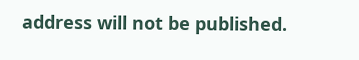address will not be published.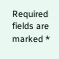Required fields are marked *